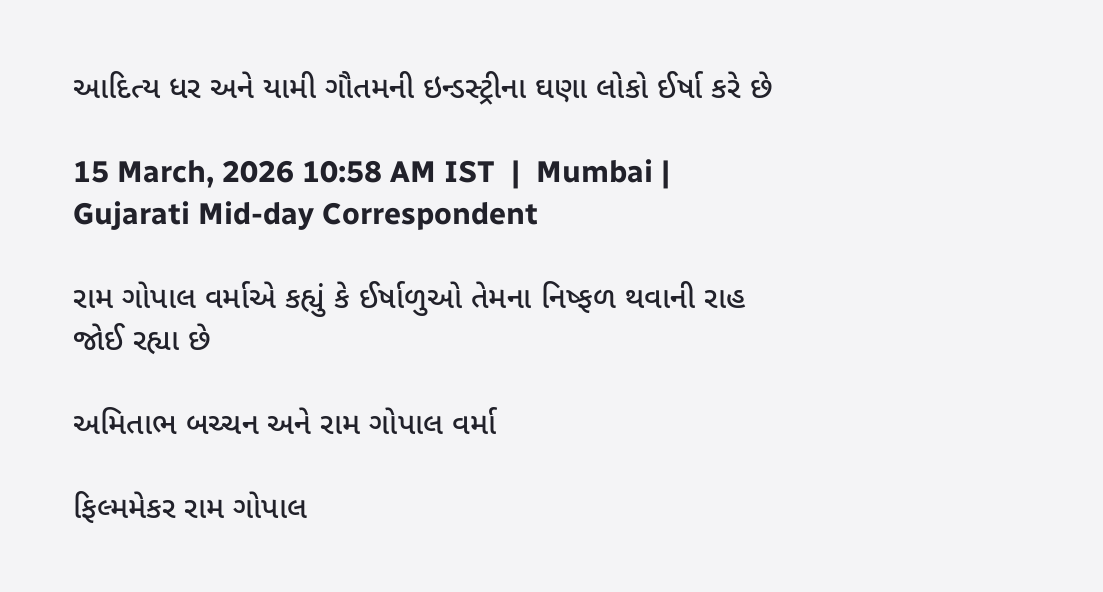આદિત્ય ધર અને યામી ગૌતમની ઇન્ડસ્ટ્રીના ઘણા લોકો ઈર્ષા કરે છે

15 March, 2026 10:58 AM IST  |  Mumbai | Gujarati Mid-day Correspondent

રામ ગોપાલ વર્માએ કહ્યું કે ઈર્ષાળુઓ તેમના નિષ્ફળ થવાની રાહ જોઈ રહ્યા છે

અમિતાભ બચ્ચન અને રામ ગોપાલ વર્મા

ફિલ્મમેકર રામ ગોપાલ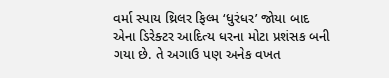વર્મા સ્પાય થ્રિલર ફિલ્મ ‘ધુરંધર’ જોયા બાદ એના ડિરેક્ટર આદિત્ય ધરના મોટા પ્રશંસક બની ગયા છે. તે અગાઉ પણ અનેક વખત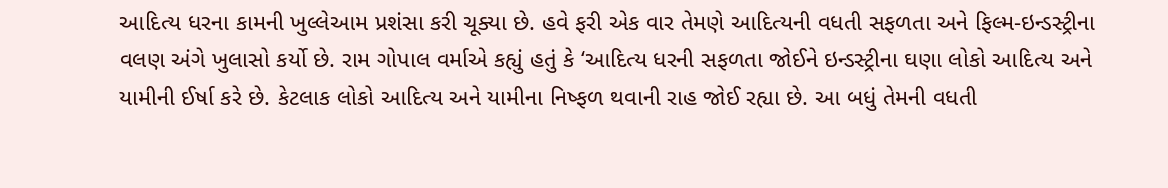આદિત્ય ધરના કામની ખુલ્લેઆમ પ્રશંસા કરી ચૂક્યા છે. હવે ફરી એક વાર તેમણે આદિત્યની વધતી સફળતા અને ફિલ્મ-ઇન્ડસ્ટ્રીના વલણ અંગે ખુલાસો કર્યો છે. રામ ગોપાલ વર્માએ કહ્યું હતું કે ‘આદિત્ય ધરની સફળતા જોઈને ઇન્ડસ્ટ્રીના ઘણા લોકો આદિત્ય અને યામીની ઈર્ષા કરે છે. કેટલાક લોકો આદિત્ય અને યામીના નિષ્ફળ થવાની રાહ જોઈ રહ્યા છે. આ બધું તેમની વધતી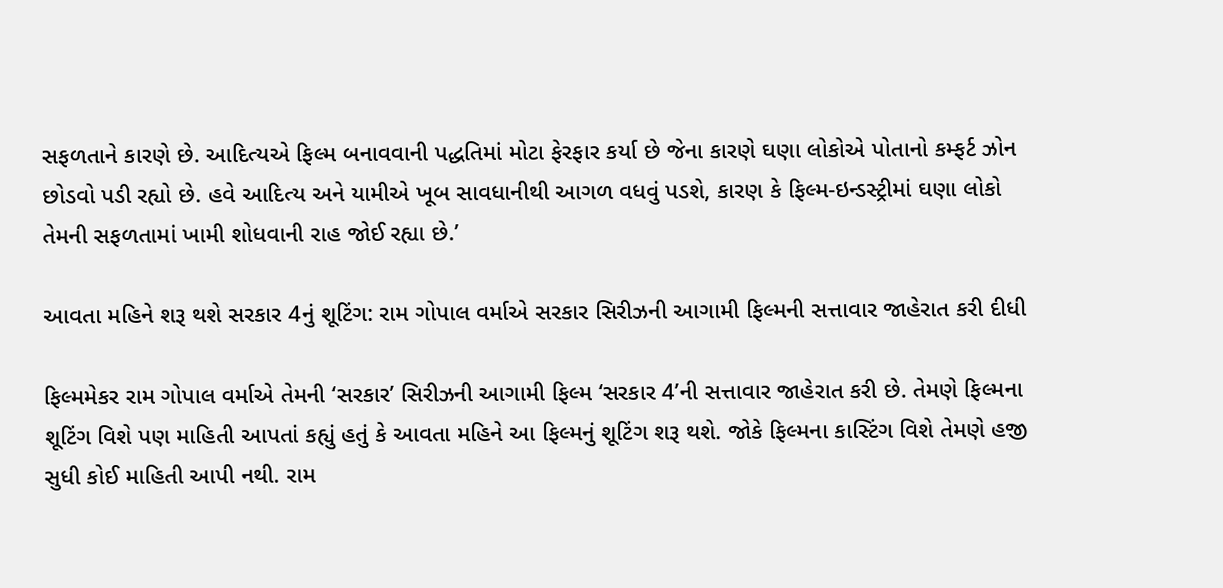સફળતાને કારણે છે. આદિત્યએ ફિલ્મ બનાવવાની પદ્ધતિમાં મોટા ફેરફાર કર્યા છે જેના કારણે ઘણા લોકોએ પોતાનો કમ્ફર્ટ ઝોન છોડવો પડી રહ્યો છે. હવે આદિત્ય અને યામીએ ખૂબ સાવધાનીથી આગળ વધવું પડશે, કારણ કે ફિલ્મ-ઇન્ડસ્ટ્રીમાં ઘણા લોકો તેમની સફળતામાં ખામી શોધવાની રાહ જોઈ રહ્યા છે.’

આવતા મહિને શરૂ થશે સરકાર 4નું શૂટિંગ: રામ ગોપાલ વર્માએ સરકાર સિરીઝની આગામી ફિલ્મની સત્તાવાર જાહેરાત કરી દીધી

ફિલ્મમેકર રામ ગોપાલ વર્માએ તેમની ‘સરકાર’ સિરીઝની આગામી ફિલ્મ ‘સરકાર 4’ની સત્તાવાર જાહેરાત કરી છે. તેમણે ફિલ્મના શૂટિંગ વિશે પણ માહિતી આપતાં કહ્યું હતું કે આવતા મહિને આ ફિલ્મનું શૂટિંગ શરૂ થશે. જોકે ફિલ્મના કાસ્ટિંગ વિશે તેમણે હજી સુધી કોઈ માહિતી આપી નથી. રામ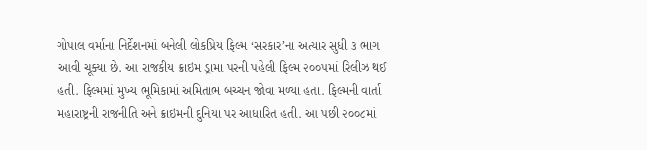ગોપાલ વર્માના નિર્દેશનમાં બનેલી લોકપ્રિય ફિલ્મ ‘સરકાર’ના અત્યાર સુધી ૩ ભાગ આવી ચૂક્યા છે. આ રાજકીય ક્રાઇમ ડ્રામા પરની પહેલી ફિલ્મ ૨૦૦૫માં રિલીઝ થઈ હતી. ફિલ્મમાં મુખ્ય ભૂમિકામાં અમિતાભ બચ્ચન જોવા મળ્યા હતા. ફિલ્મની વાર્તા મહારાષ્ટ્રની રાજનીતિ અને ક્રાઇમની દુનિયા પર આધારિત હતી. આ પછી ૨૦૦૮માં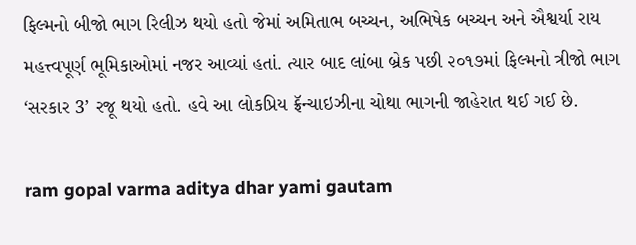ફિલ્મનો બીજો ભાગ રિલીઝ થયો હતો જેમાં અમિતાભ બચ્ચન, અભિષેક બચ્ચન અને ઐશ્વર્યા રાય મહત્ત્વપૂર્ણ ભૂમિકાઓમાં નજર આવ્યાં હતાં. ત્યાર બાદ લાંબા બ્રેક પછી ૨૦૧૭માં ફિલ્મનો ત્રીજો ભાગ ‘સરકાર 3’ રજૂ થયો હતો. હવે આ લોકપ્રિય ફ્રૅન્ચાઇઝીના ચોથા ભાગની જાહેરાત થઈ ગઈ છે.

ram gopal varma aditya dhar yami gautam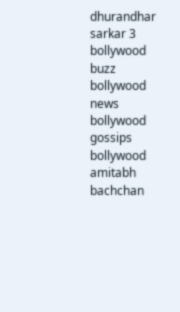dhurandhar sarkar 3 bollywood buzz bollywood news bollywood gossips bollywood amitabh bachchan